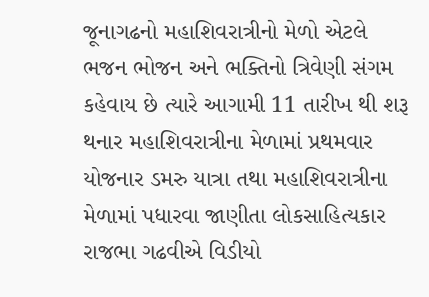જૂનાગઢનો મહાશિવરાત્રીનો મેળો એટલે ભજન ભોજન અને ભક્તિનો ત્રિવેણી સંગમ કહેવાય છે ત્યારે આગામી 11 તારીખ થી શરૂ થનાર મહાશિવરાત્રીના મેળામાં પ્રથમવાર યોજનાર ડમરુ યાત્રા તથા મહાશિવરાત્રીના મેળામાં પધારવા જાણીતા લોકસાહિત્યકાર રાજભા ગઢવીએ વિડીયો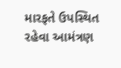મારફતે ઉપસ્થિત રહેવા આમંત્રણ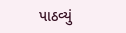પાઠવ્યું